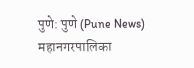पुणे: पुणे (Pune News) महानगरपालिका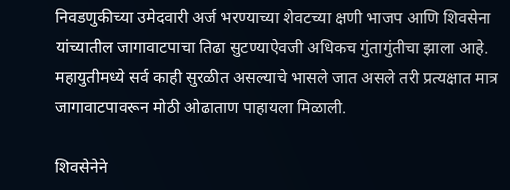निवडणुकीच्या उमेदवारी अर्ज भरण्याच्या शेवटच्या क्षणी भाजप आणि शिवसेना यांच्यातील जागावाटपाचा तिढा सुटण्याऐवजी अधिकच गुंतागुंतीचा झाला आहे. महायुतीमध्ये सर्व काही सुरळीत असल्याचे भासले जात असले तरी प्रत्यक्षात मात्र जागावाटपावरून मोठी ओढाताण पाहायला मिळाली.

शिवसेनेने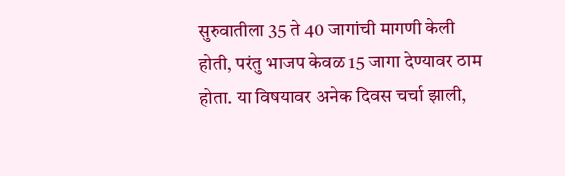सुरुवातीला 35 ते 40 जागांची मागणी केली होती, परंतु भाजप केवळ 15 जागा देण्यावर ठाम होता. या विषयावर अनेक दिवस चर्चा झाली,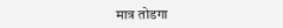मात्र तोडगा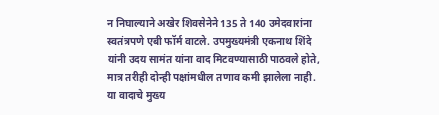न निघाल्याने अखेर शिवसेनेने 135 ते 140 उमेदवारांना स्वतंत्रपणे एबी फॉर्म वाटले. उपमुख्यमंत्री एकनाथ शिंदे यांनी उदय सामंत यांना वाद मिटवण्यासाठी पाठवले होते, मात्र तरीही दोन्ही पक्षांमधील तणाव कमी झालेला नाही.
या वादाचे मुख्य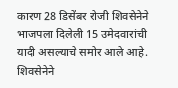कारण 28 डिसेंबर रोजी शिवसेनेने भाजपला दिलेली 15 उमेदवारांची यादी असल्याचे समोर आले आहे. शिवसेनेने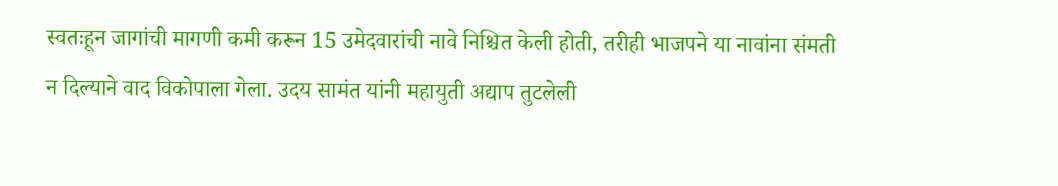स्वतःहून जागांची मागणी कमी करून 15 उमेदवारांची नावे निश्चित केली होती, तरीही भाजपने या नावांना संमती न दिल्याने वाद विकोपाला गेला. उदय सामंत यांनी महायुती अद्याप तुटलेली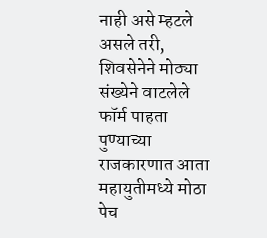नाही असे म्हटले असले तरी, शिवसेनेने मोठ्या संख्येने वाटलेले फॉर्म पाहता पुण्याच्या राजकारणात आता महायुतीमध्ये मोठा पेच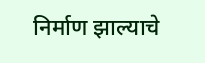निर्माण झाल्याचे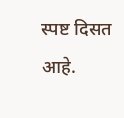स्पष्ट दिसत आहे.